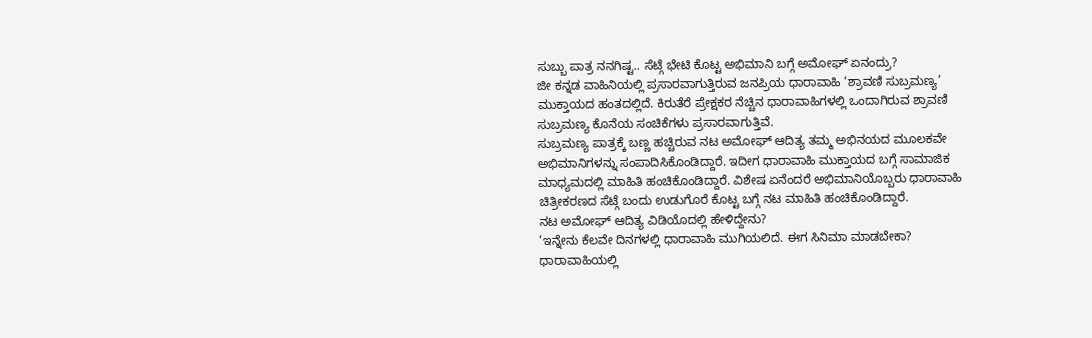ಸುಬ್ಬು ಪಾತ್ರ ನನಗಿಷ್ಟ.. ಸೆಟ್ಗೆ ಭೇಟಿ ಕೊಟ್ಟ ಅಭಿಮಾನಿ ಬಗ್ಗೆ ಅಮೋಘ್ ಏನಂದ್ರು?
ಜೀ ಕನ್ನಡ ವಾಹಿನಿಯಲ್ಲಿ ಪ್ರಸಾರವಾಗುತ್ತಿರುವ ಜನಪ್ರಿಯ ಧಾರಾವಾಹಿ ‘ಶ್ರಾವಣಿ ಸುಬ್ರಮಣ್ಯ’ ಮುಕ್ತಾಯದ ಹಂತದಲ್ಲಿದೆ. ಕಿರುತೆರೆ ಪ್ರೇಕ್ಷಕರ ನೆಚ್ಚಿನ ಧಾರಾವಾಹಿಗಳಲ್ಲಿ ಒಂದಾಗಿರುವ ಶ್ರಾವಣಿ ಸುಬ್ರಮಣ್ಯ ಕೊನೆಯ ಸಂಚಿಕೆಗಳು ಪ್ರಸಾರವಾಗುತ್ತಿವೆ.
ಸುಬ್ರಮಣ್ಯ ಪಾತ್ರಕ್ಕೆ ಬಣ್ಣ ಹಚ್ಚಿರುವ ನಟ ಅಮೋಘ್ ಆದಿತ್ಯ ತಮ್ಮ ಅಭಿನಯದ ಮೂಲಕವೇ ಅಭಿಮಾನಿಗಳನ್ನು ಸಂಪಾದಿಸಿಕೊಂಡಿದ್ದಾರೆ. ಇದೀಗ ಧಾರಾವಾಹಿ ಮುಕ್ತಾಯದ ಬಗ್ಗೆ ಸಾಮಾಜಿಕ ಮಾಧ್ಯಮದಲ್ಲಿ ಮಾಹಿತಿ ಹಂಚಿಕೊಂಡಿದ್ದಾರೆ. ವಿಶೇಷ ಏನೆಂದರೆ ಅಭಿಮಾನಿಯೊಬ್ಬರು ಧಾರಾವಾಹಿ ಚಿತ್ರೀಕರಣದ ಸೆಟ್ಗೆ ಬಂದು ಉಡುಗೊರೆ ಕೊಟ್ಟ ಬಗ್ಗೆ ನಟ ಮಾಹಿತಿ ಹಂಚಿಕೊಂಡಿದ್ದಾರೆ.
ನಟ ಅಮೋಘ್ ಆದಿತ್ಯ ವಿಡಿಯೊದಲ್ಲಿ ಹೇಳಿದ್ದೇನು?
‘ಇನ್ನೇನು ಕೆಲವೇ ದಿನಗಳಲ್ಲಿ ಧಾರಾವಾಹಿ ಮುಗಿಯಲಿದೆ. ಈಗ ಸಿನಿಮಾ ಮಾಡಬೇಕಾ? ಧಾರಾವಾಹಿಯಲ್ಲಿ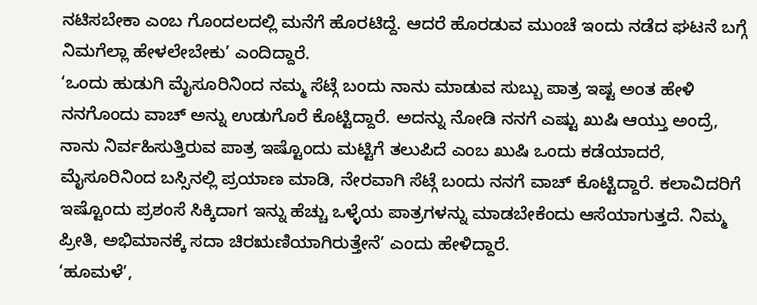ನಟಿಸಬೇಕಾ ಎಂಬ ಗೊಂದಲದಲ್ಲಿ ಮನೆಗೆ ಹೊರಟಿದ್ದೆ. ಆದರೆ ಹೊರಡುವ ಮುಂಚೆ ಇಂದು ನಡೆದ ಘಟನೆ ಬಗ್ಗೆ ನಿಮಗೆಲ್ಲಾ ಹೇಳಲೇಬೇಕು’ ಎಂದಿದ್ದಾರೆ.
‘ಒಂದು ಹುಡುಗಿ ಮೈಸೂರಿನಿಂದ ನಮ್ಮ ಸೆಟ್ಗೆ ಬಂದು ನಾನು ಮಾಡುವ ಸುಬ್ಬು ಪಾತ್ರ ಇಷ್ಟ ಅಂತ ಹೇಳಿ ನನಗೊಂದು ವಾಚ್ ಅನ್ನು ಉಡುಗೊರೆ ಕೊಟ್ಟಿದ್ದಾರೆ. ಅದನ್ನು ನೋಡಿ ನನಗೆ ಎಷ್ಟು ಖುಷಿ ಆಯ್ತು ಅಂದ್ರೆ, ನಾನು ನಿರ್ವಹಿಸುತ್ತಿರುವ ಪಾತ್ರ ಇಷ್ಟೊಂದು ಮಟ್ಟಿಗೆ ತಲುಪಿದೆ ಎಂಬ ಖುಷಿ ಒಂದು ಕಡೆಯಾದರೆ, ಮೈಸೂರಿನಿಂದ ಬಸ್ಸಿನಲ್ಲಿ ಪ್ರಯಾಣ ಮಾಡಿ, ನೇರವಾಗಿ ಸೆಟ್ಗೆ ಬಂದು ನನಗೆ ವಾಚ್ ಕೊಟ್ಟಿದ್ದಾರೆ. ಕಲಾವಿದರಿಗೆ ಇಷ್ಟೊಂದು ಪ್ರಶಂಸೆ ಸಿಕ್ಕಿದಾಗ ಇನ್ನು ಹೆಚ್ಚು ಒಳ್ಳೆಯ ಪಾತ್ರಗಳನ್ನು ಮಾಡಬೇಕೆಂದು ಆಸೆಯಾಗುತ್ತದೆ. ನಿಮ್ಮ ಪ್ರೀತಿ, ಅಭಿಮಾನಕ್ಕೆ ಸದಾ ಚಿರಋಣಿಯಾಗಿರುತ್ತೇನೆ’ ಎಂದು ಹೇಳಿದ್ದಾರೆ.
‘ಹೂಮಳೆ’,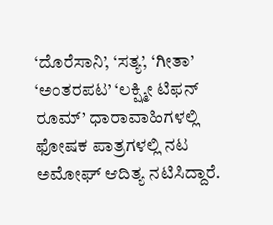‘ದೊರೆಸಾನಿ’, ‘ಸತ್ಯ’, ‘ಗೀತಾ’ ‘ಅಂತರಪಟ’ ‘ಲಕ್ಷ್ಮೀ ಟಿಫನ್ ರೂಮ್’ ಧಾರಾವಾಹಿಗಳಲ್ಲಿ ಫೋಷಕ ಪಾತ್ರಗಳಲ್ಲಿ ನಟ ಅಮೋಘ್ ಆದಿತ್ಯ ನಟಿಸಿದ್ದಾರೆ.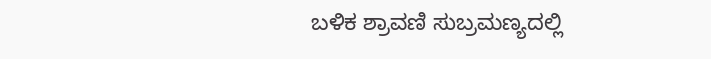ಬಳಿಕ ಶ್ರಾವಣಿ ಸುಬ್ರಮಣ್ಯದಲ್ಲಿ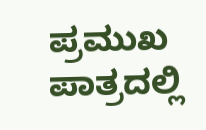ಪ್ರಮುಖ ಪಾತ್ರದಲ್ಲಿ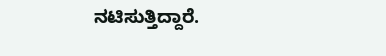ನಟಿಸುತ್ತಿದ್ದಾರೆ.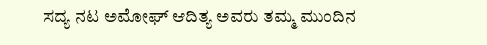ಸದ್ಯ ನಟ ಅಮೋಘ್ ಆದಿತ್ಯ ಅವರು ತಮ್ಮ ಮುಂದಿನ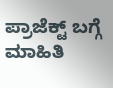ಪ್ರಾಜೆಕ್ಟ್ ಬಗ್ಗೆ ಮಾಹಿತಿ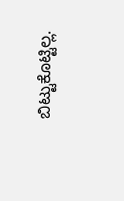ಬಿಟ್ಟುಕೊಟ್ಟಿಲ್ಲ.